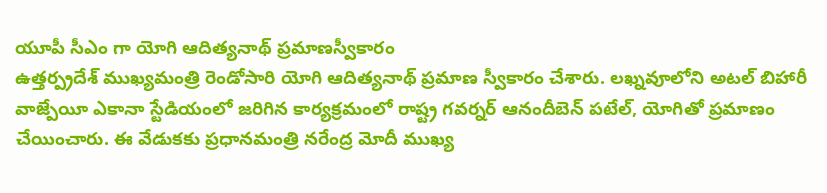యూపీ సీఎం గా యోగి ఆదిత్యనాథ్ ప్రమాణస్వీకారం
ఉత్తర్ప్రదేశ్ ముఖ్యమంత్రి రెండోసారి యోగి ఆదిత్యనాథ్ ప్రమాణ స్వీకారం చేశారు. లఖ్నవూలోని అటల్ బిహారీ వాజ్పేయీ ఎకానా స్టేడియంలో జరిగిన కార్యక్రమంలో రాష్ట్ర గవర్నర్ ఆనందీబెన్ పటేల్, యోగితో ప్రమాణం చేయించారు. ఈ వేడుకకు ప్రధానమంత్రి నరేంద్ర మోదీ ముఖ్య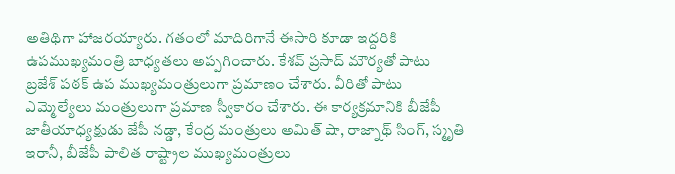అతిథిగా హాజరయ్యారు. గతంలో మాదిరిగానే ఈసారి కూడా ఇద్దరికి ఉపముఖ్యమంత్రి బాధ్యతలు అప్పగించారు. కేశవ్ ప్రసాద్ మౌర్యతో పాటు బ్రజేశ్ పఠక్ ఉప ముఖ్యమంత్రులుగా ప్రమాణం చేశారు. వీరితో పాటు ఎమ్మెల్యేలు మంత్రులుగా ప్రమాణ స్వీకారం చేశారు. ఈ కార్యక్రమానికి బీజేపీ జాతీయాధ్యక్షుడు జేపీ నడ్డా, కేంద్ర మంత్రులు అమిత్ షా, రాజ్నాథ్ సింగ్, స్మృతి ఇరానీ, బీజేపీ పాలిత రాష్ట్రాల ముఖ్యమంత్రులు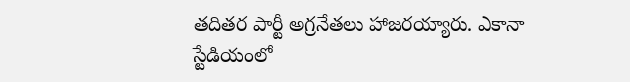తదితర పార్టీ అగ్రనేతలు హాజరయ్యారు. ఎకానా స్టేడియంలో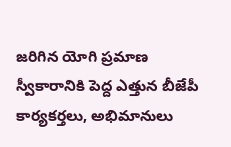జరిగిన యోగి ప్రమాణ స్వీకారానికి పెద్ద ఎత్తున బీజేపీ కార్యకర్తలు, అభిమానులు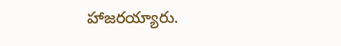హాజరయ్యారు.